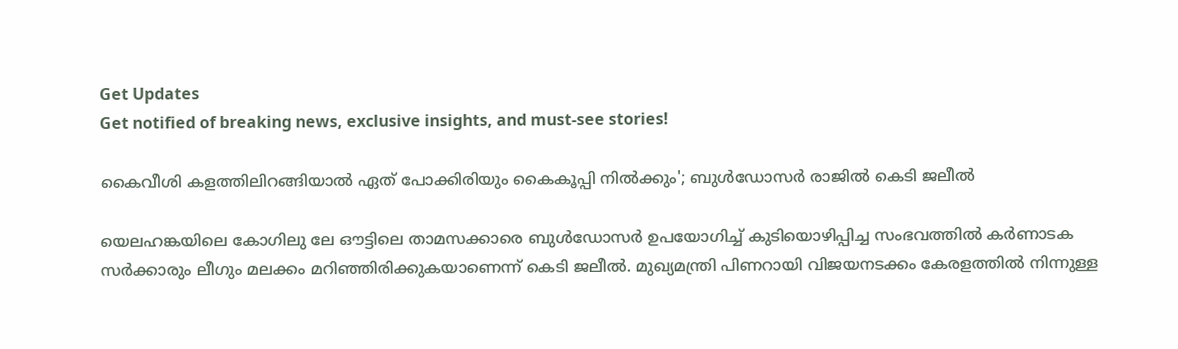Get Updates
Get notified of breaking news, exclusive insights, and must-see stories!

കൈവീശി കളത്തിലിറങ്ങിയാൽ ഏത് പോക്കിരിയും കൈകൂപ്പി നിൽക്കും'; ബുൾഡോസർ രാജിൽ കെടി ജലീൽ

യെലഹങ്കയിലെ കോഗിലു ലേ ഔട്ടിലെ താമസക്കാരെ ബുൾഡോസർ ഉപയോഗിച്ച് കുടിയൊഴിപ്പിച്ച സംഭവത്തിൽ കർണാടക സർക്കാരും ലീഗും മലക്കം മറിഞ്ഞിരിക്കുകയാണെന്ന് കെടി ജലീൽ. മുഖ്യമന്ത്രി പിണറായി വിജയനടക്കം കേരളത്തിൽ നിന്നുള്ള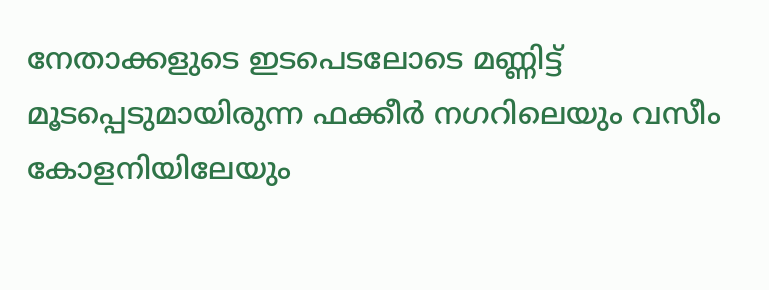നേതാക്കളുടെ ഇടപെടലോടെ മണ്ണിട്ട് മൂടപ്പെടുമായിരുന്ന ഫക്കീർ നഗറിലെയും വസീം കോളനിയിലേയും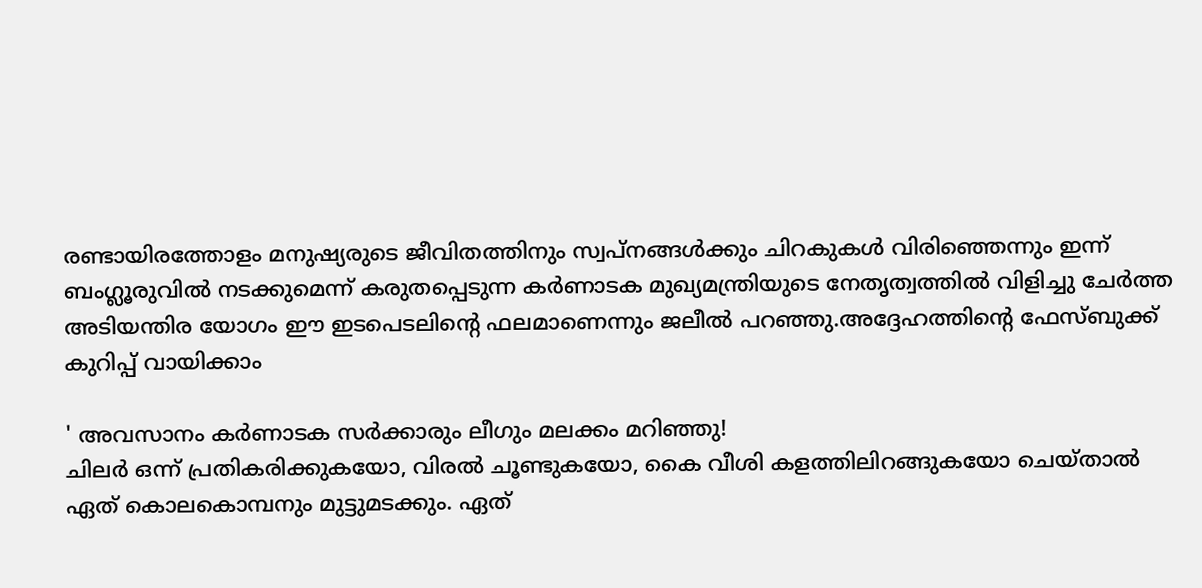രണ്ടായിരത്തോളം മനുഷ്യരുടെ ജീവിതത്തിനും സ്വപ്നങ്ങൾക്കും ചിറകുകൾ വിരിഞ്ഞെന്നും ഇന്ന് ബംഗ്ലൂരുവിൽ നടക്കുമെന്ന് കരുതപ്പെടുന്ന കർണാടക മുഖ്യമന്ത്രിയുടെ നേതൃത്വത്തിൽ വിളിച്ചു ചേർത്ത അടിയന്തിര യോഗം ഈ ഇടപെടലിൻ്റെ ഫലമാണെന്നും ജലീൽ പറഞ്ഞു.അദ്ദേഹത്തിൻ്റെ ഫേസ്ബുക്ക് കുറിപ്പ് വായിക്കാം

' അവസാനം കർണാടക സർക്കാരും ലീഗും മലക്കം മറിഞ്ഞു!
ചിലർ ഒന്ന് പ്രതികരിക്കുകയോ, വിരൽ ചൂണ്ടുകയോ, കൈ വീശി കളത്തിലിറങ്ങുകയോ ചെയ്താൽ ഏത് കൊലകൊമ്പനും മുട്ടുമടക്കും. ഏത്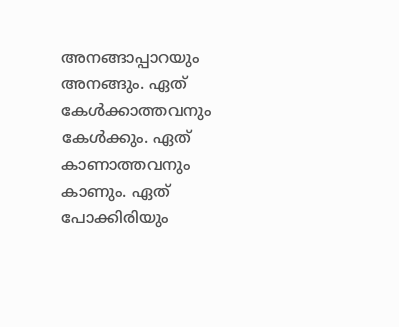അനങ്ങാപ്പാറയും അനങ്ങും. ഏത് കേൾക്കാത്തവനും കേൾക്കും. ഏത് കാണാത്തവനും കാണും. ഏത് പോക്കിരിയും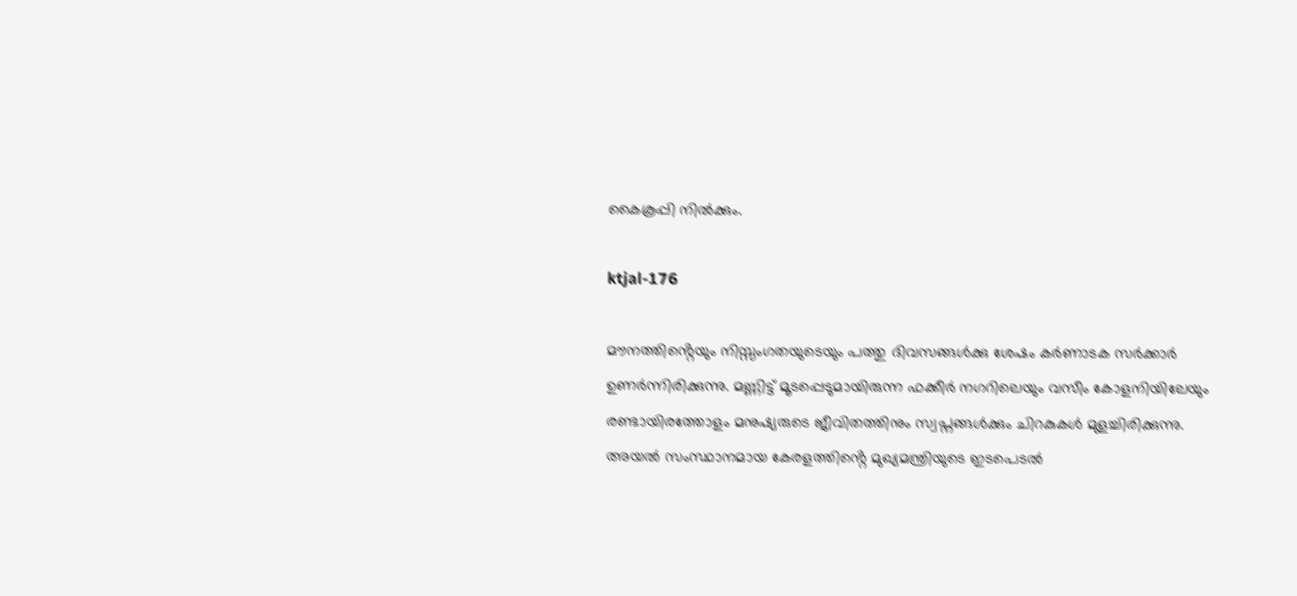കൈകൂപ്പി നിൽക്കും.

ktjal-176

മൗനത്തിൻ്റെയും നിസ്സംഗതയുടെയും പത്തു ദിവസങ്ങൾക്കു ശേഷം കർണാടക സർക്കാർ ഉണർന്നിരിക്കുന്നു. മണ്ണിട്ട് മൂടപ്പെടുമായിരുന്ന ഫക്കീർ നഗറിലെയും വസീം കോളനിയിലേയും രണ്ടായിരത്തോളം മനുഷ്യരുടെ ജീവിതത്തിനും സ്വപ്നങ്ങൾക്കും ചിറകുകൾ മുളച്ചിരിക്കുന്നു.
അയൽ സംസ്ഥാനമായ കേരളത്തിൻ്റെ മുഖ്യമന്ത്രിയുടെ ഇടപെടൽ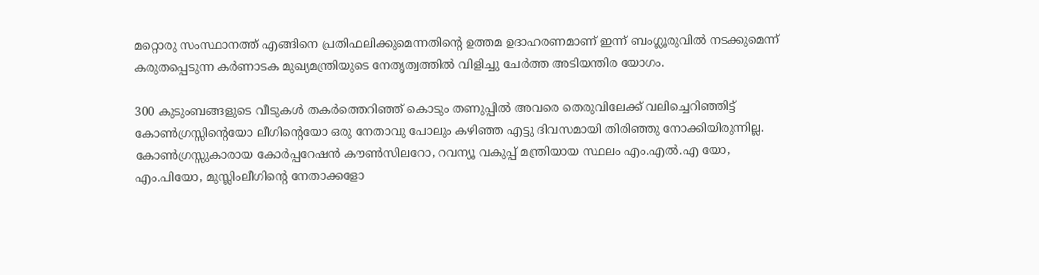മറ്റൊരു സംസ്ഥാനത്ത് എങ്ങിനെ പ്രതിഫലിക്കുമെന്നതിൻ്റെ ഉത്തമ ഉദാഹരണമാണ് ഇന്ന് ബംഗ്ലൂരുവിൽ നടക്കുമെന്ന് കരുതപ്പെടുന്ന കർണാടക മുഖ്യമന്ത്രിയുടെ നേതൃത്വത്തിൽ വിളിച്ചു ചേർത്ത അടിയന്തിര യോഗം.

300 കുടുംബങ്ങളുടെ വീടുകൾ തകർത്തെറിഞ്ഞ് കൊടും തണുപ്പിൽ അവരെ തെരുവിലേക്ക് വലിച്ചെറിഞ്ഞിട്ട് കോൺഗ്രസ്സിൻ്റെയോ ലീഗിൻ്റെയോ ഒരു നേതാവു പോലും കഴിഞ്ഞ എട്ടു ദിവസമായി തിരിഞ്ഞു നോക്കിയിരുന്നില്ല. കോൺഗ്രസ്സുകാരായ കോർപ്പറേഷൻ കൗൺസിലറോ, റവന്യൂ വകുപ്പ് മന്ത്രിയായ സ്ഥലം എം.എൽ.എ യോ, എം.പിയോ, മുസ്ലിംലീഗിൻ്റെ നേതാക്കളോ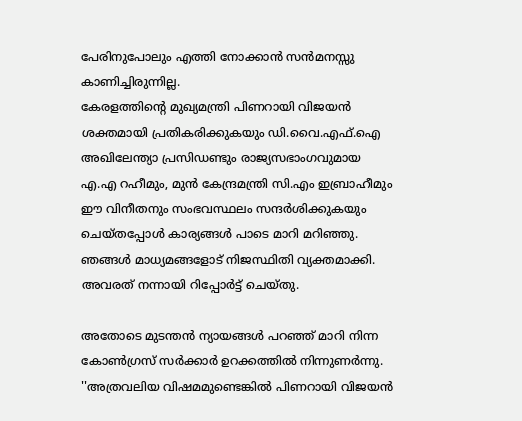പേരിനുപോലും എത്തി നോക്കാൻ സൻമനസ്സു കാണിച്ചിരുന്നില്ല.
കേരളത്തിൻ്റെ മുഖ്യമന്ത്രി പിണറായി വിജയൻ ശക്തമായി പ്രതികരിക്കുകയും ഡി.വൈ.എഫ്.ഐ അഖിലേന്ത്യാ പ്രസിഡണ്ടും രാജ്യസഭാംഗവുമായ എ.എ റഹീമും, മുൻ കേന്ദ്രമന്ത്രി സി.എം ഇബ്രാഹീമും ഈ വിനീതനും സംഭവസ്ഥലം സന്ദർശിക്കുകയും ചെയ്തപ്പോൾ കാര്യങ്ങൾ പാടെ മാറി മറിഞ്ഞു. ഞങ്ങൾ മാധ്യമങ്ങളോട് നിജസ്ഥിതി വ്യക്തമാക്കി. അവരത് നന്നായി റിപ്പോർട്ട് ചെയ്തു.

അതോടെ മുടന്തൻ ന്യായങ്ങൾ പറഞ്ഞ് മാറി നിന്ന കോൺഗ്രസ് സർക്കാർ ഉറക്കത്തിൽ നിന്നുണർന്നു. ''അത്രവലിയ വിഷമമുണ്ടെങ്കിൽ പിണറായി വിജയൻ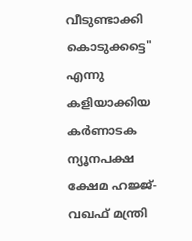വീടുണ്ടാക്കി കൊടുക്കട്ടെ" എന്നു കളിയാക്കിയ കർണാടക ന്യൂനപക്ഷ ക്ഷേമ ഹജ്ജ്-വഖഫ് മന്ത്രി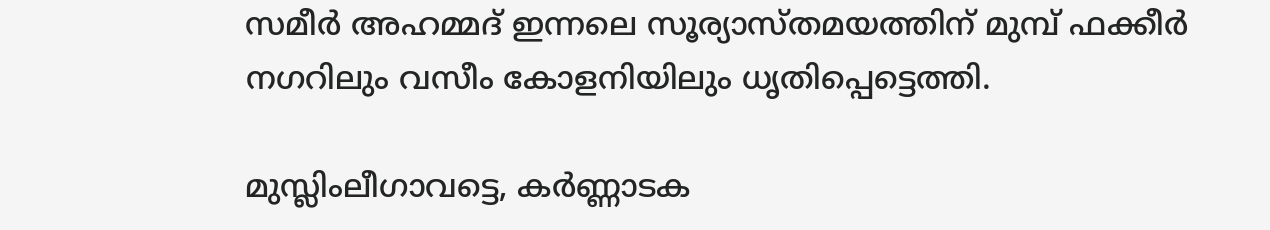സമീർ അഹമ്മദ് ഇന്നലെ സൂര്യാസ്തമയത്തിന് മുമ്പ് ഫക്കീർ നഗറിലും വസീം കോളനിയിലും ധൃതിപ്പെട്ടെത്തി.

മുസ്ലിംലീഗാവട്ടെ, കർണ്ണാടക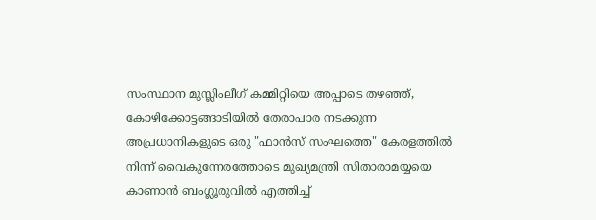സംസ്ഥാന മുസ്ലിംലീഗ് കമ്മിറ്റിയെ അപ്പാടെ തഴഞ്ഞ്, കോഴിക്കോട്ടങ്ങാടിയിൽ തേരാപാര നടക്കുന്ന അപ്രധാനികളുടെ ഒരു "ഫാൻസ് സംഘത്തെ" കേരളത്തിൽ നിന്ന് വൈകുന്നേരത്തോടെ മുഖ്യമന്ത്രി സിതാരാമയ്യയെ കാണാൻ ബംഗ്ലൂരുവിൽ എത്തിച്ച്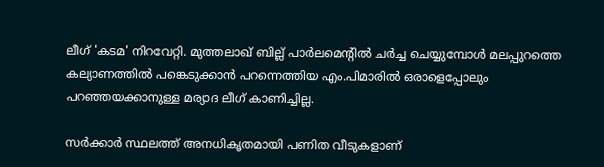ലീഗ് 'കടമ' നിറവേറ്റി. മുത്തലാഖ് ബില്ല് പാർലമെൻ്റിൽ ചർച്ച ചെയ്യുമ്പോൾ മലപ്പുറത്തെ കല്യാണത്തിൽ പങ്കെടുക്കാൻ പറന്നെത്തിയ എം.പിമാരിൽ ഒരാളെപ്പോലും പറഞ്ഞയക്കാനുള്ള മര്യാദ ലീഗ് കാണിച്ചില്ല.

സർക്കാർ സ്ഥലത്ത് അനധികൃതമായി പണിത വീടുകളാണ്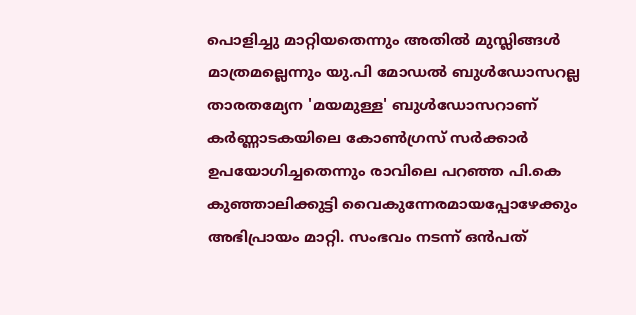പൊളിച്ചു മാറ്റിയതെന്നും അതിൽ മുസ്ലിങ്ങൾ മാത്രമല്ലെന്നും യു.പി മോഡൽ ബുൾഡോസറല്ല താരതമ്യേന 'മയമുള്ള' ബുൾഡോസറാണ് കർണ്ണാടകയിലെ കോൺഗ്രസ് സർക്കാർ ഉപയോഗിച്ചതെന്നും രാവിലെ പറഞ്ഞ പി.കെ കുഞ്ഞാലിക്കുട്ടി വൈകുന്നേരമായപ്പോഴേക്കും അഭിപ്രായം മാറ്റി. സംഭവം നടന്ന് ഒൻപത്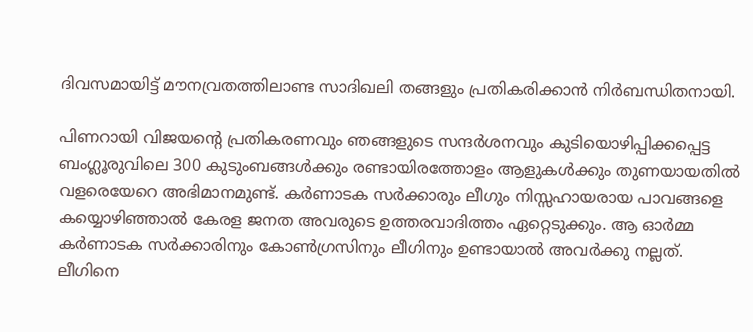ദിവസമായിട്ട് മൗനവ്രതത്തിലാണ്ട സാദിഖലി തങ്ങളും പ്രതികരിക്കാൻ നിർബന്ധിതനായി.

പിണറായി വിജയൻ്റെ പ്രതികരണവും ഞങ്ങളുടെ സന്ദർശനവും കുടിയൊഴിപ്പിക്കപ്പെട്ട ബംഗ്ലൂരുവിലെ 300 കുടുംബങ്ങൾക്കും രണ്ടായിരത്തോളം ആളുകൾക്കും തുണയായതിൽ വളരെയേറെ അഭിമാനമുണ്ട്. കർണാടക സർക്കാരും ലീഗും നിസ്സഹായരായ പാവങ്ങളെ കയ്യൊഴിഞ്ഞാൽ കേരള ജനത അവരുടെ ഉത്തരവാദിത്തം ഏറ്റെടുക്കും. ആ ഓർമ്മ കർണാടക സർക്കാരിനും കോൺഗ്രസിനും ലീഗിനും ഉണ്ടായാൽ അവർക്കു നല്ലത്. ലീഗിനെ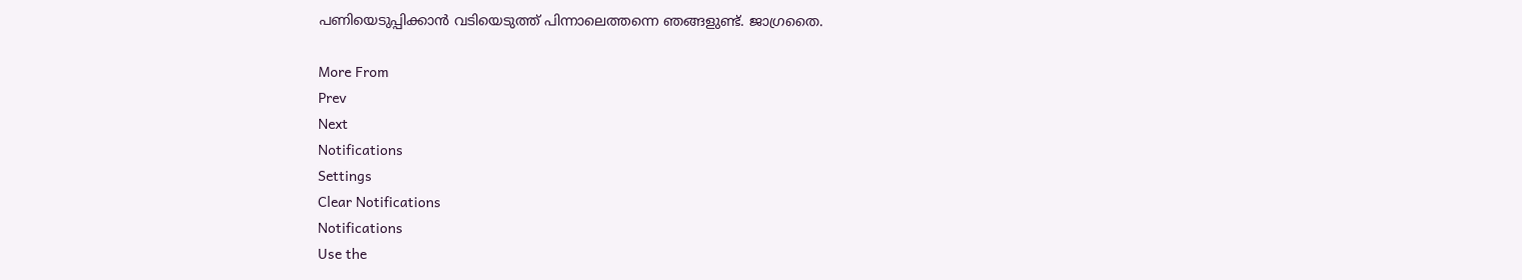പണിയെടുപ്പിക്കാൻ വടിയെടുത്ത് പിന്നാലെത്തന്നെ ഞങ്ങളുണ്ട്. ജാഗ്രതൈ.

More From
Prev
Next
Notifications
Settings
Clear Notifications
Notifications
Use the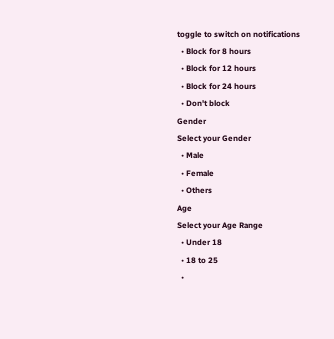toggle to switch on notifications
  • Block for 8 hours
  • Block for 12 hours
  • Block for 24 hours
  • Don't block
Gender
Select your Gender
  • Male
  • Female
  • Others
Age
Select your Age Range
  • Under 18
  • 18 to 25
  •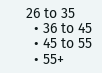26 to 35
  • 36 to 45
  • 45 to 55
  • 55+